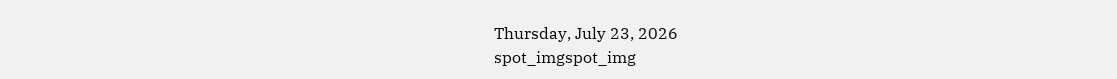Thursday, July 23, 2026
spot_imgspot_img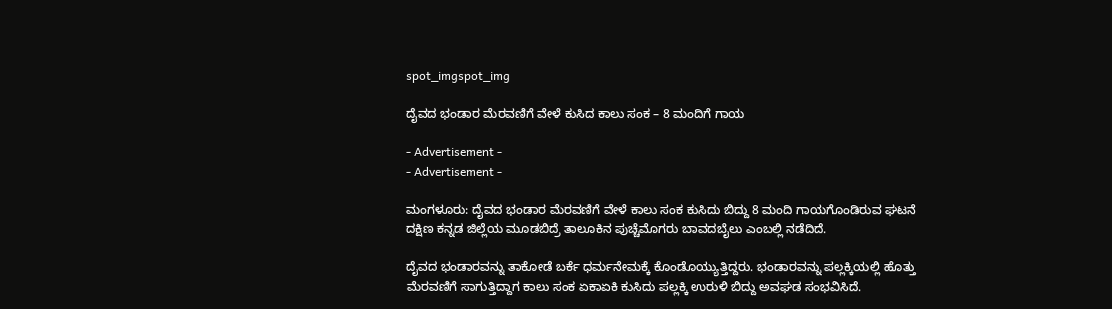spot_imgspot_img

ದೈವದ ಭಂಡಾರ ಮೆರವಣಿಗೆ ವೇಳೆ ಕುಸಿದ ಕಾಲು ಸಂಕ – 8 ಮಂದಿಗೆ ಗಾಯ

- Advertisement -
- Advertisement -

ಮಂಗಳೂರು: ದೈವದ ಭಂಡಾರ ಮೆರವಣಿಗೆ ವೇಳೆ ಕಾಲು ಸಂಕ ಕುಸಿದು ಬಿದ್ದು 8 ಮಂದಿ ಗಾಯಗೊಂಡಿರುವ ಘಟನೆ ದಕ್ಷಿಣ ಕನ್ನಡ ಜಿಲ್ಲೆಯ ಮೂಡಬಿದ್ರೆ ತಾಲೂಕಿನ ಪುಚ್ಚೆಮೊಗರು ಬಾವದಬೈಲು ಎಂಬಲ್ಲಿ ನಡೆದಿದೆ.

ದೈವದ ಭಂಡಾರವನ್ನು ತಾಕೋಡೆ ಬರ್ಕೆ ಧರ್ಮನೇಮಕ್ಕೆ ಕೊಂಡೊಯ್ಯುತ್ತಿದ್ದರು. ಭಂಡಾರವನ್ನು ಪಲ್ಲಕ್ಕಿಯಲ್ಲಿ ಹೊತ್ತು ಮೆರವಣಿಗೆ ಸಾಗುತ್ತಿದ್ದಾಗ ಕಾಲು ಸಂಕ ಏಕಾಏಕಿ ಕುಸಿದು ಪಲ್ಲಕ್ಕಿ ಉರುಳಿ ಬಿದ್ದು ಅವಘಡ ಸಂಭವಿಸಿದೆ.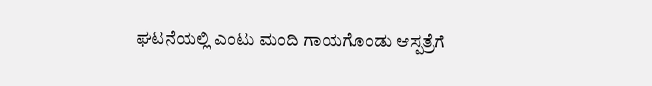ಘಟನೆಯಲ್ಲಿ ಎಂಟು ಮಂದಿ ಗಾಯಗೊಂಡು ಆಸ್ಪತ್ರೆಗೆ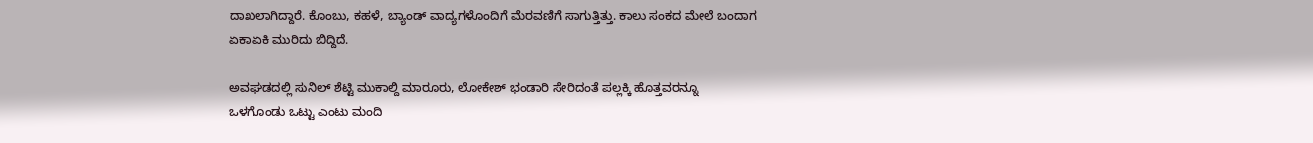ದಾಖಲಾಗಿದ್ದಾರೆ. ಕೊಂಬು, ಕಹಳೆ, ಬ್ಯಾಂಡ್ ವಾದ್ಯಗಳೊಂದಿಗೆ ಮೆರವಣಿಗೆ ಸಾಗುತ್ತಿತ್ತು. ಕಾಲು ಸಂಕದ ಮೇಲೆ ಬಂದಾಗ ಏಕಾಏಕಿ ಮುರಿದು ಬಿದ್ದಿದೆ.

ಅವಘಡದಲ್ಲಿ ಸುನಿಲ್ ಶೆಟ್ಟಿ ಮುಕಾಲ್ದಿ ಮಾರೂರು, ಲೋಕೇಶ್ ಭಂಡಾರಿ ಸೇರಿದಂತೆ ಪಲ್ಲಕ್ಕಿ ಹೊತ್ತವರನ್ನೂ ಒಳಗೊಂಡು ಒಟ್ಟು ಎಂಟು ಮಂದಿ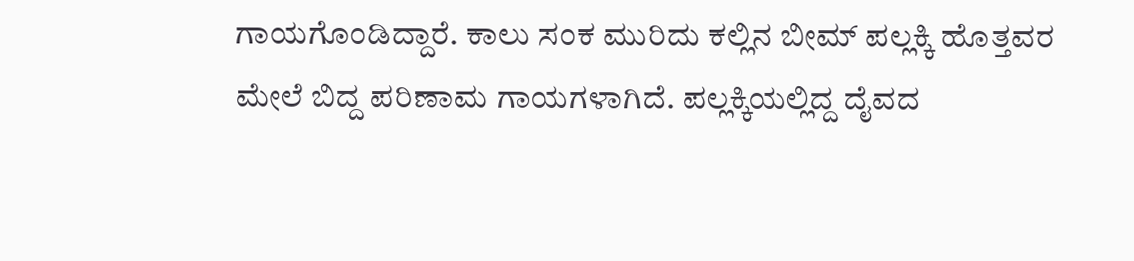ಗಾಯಗೊಂಡಿದ್ದಾರೆ. ಕಾಲು ಸಂಕ ಮುರಿದು ಕಲ್ಲಿನ ಬೀಮ್ ಪಲ್ಲಕ್ಕಿ ಹೊತ್ತವರ ಮೇಲೆ ಬಿದ್ದ ಪರಿಣಾಮ ಗಾಯಗಳಾಗಿದೆ. ಪಲ್ಲಕ್ಕಿಯಲ್ಲಿದ್ದ ದೈವದ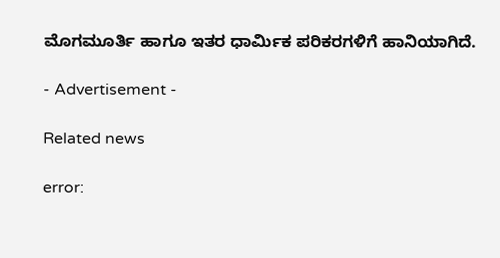ಮೊಗಮೂರ್ತಿ ಹಾಗೂ ಇತರ ಧಾರ್ಮಿಕ ಪರಿಕರಗಳಿಗೆ ಹಾನಿಯಾಗಿದೆ.

- Advertisement -

Related news

error: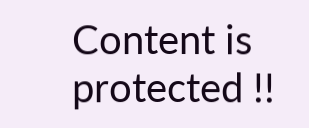Content is protected !!